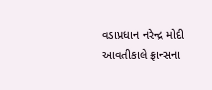વડાપ્રધાન નરેન્દ્ર મોદી આવતીકાલે ફ્રાન્સના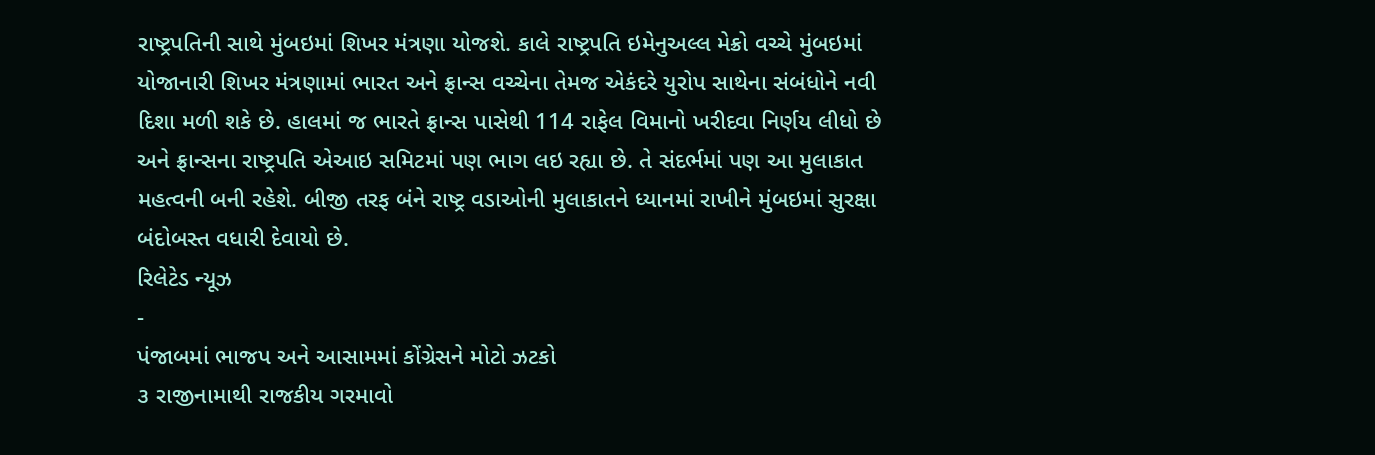રાષ્ટ્રપતિની સાથે મુંબઇમાં શિખર મંત્રણા યોજશે. કાલે રાષ્ટ્રપતિ ઇમેનુઅલ્લ મેક્રો વચ્ચે મુંબઇમાં યોજાનારી શિખર મંત્રણામાં ભારત અને ફ્રાન્સ વચ્ચેના તેમજ એકંદરે યુરોપ સાથેના સંબંધોને નવી દિશા મળી શકે છે. હાલમાં જ ભારતે ફ્રાન્સ પાસેથી 114 રાફેલ વિમાનો ખરીદવા નિર્ણય લીધો છે અને ફ્રાન્સના રાષ્ટ્રપતિ એઆઇ સમિટમાં પણ ભાગ લઇ રહ્યા છે. તે સંદર્ભમાં પણ આ મુલાકાત મહત્વની બની રહેશે. બીજી તરફ બંને રાષ્ટ્ર વડાઓની મુલાકાતને ધ્યાનમાં રાખીને મુંબઇમાં સુરક્ષા બંદોબસ્ત વધારી દેવાયો છે.
રિલેટેડ ન્યૂઝ
-
પંજાબમાં ભાજપ અને આસામમાં કોંગ્રેસને મોટો ઝટકો
૩ રાજીનામાથી રાજકીય ગરમાવો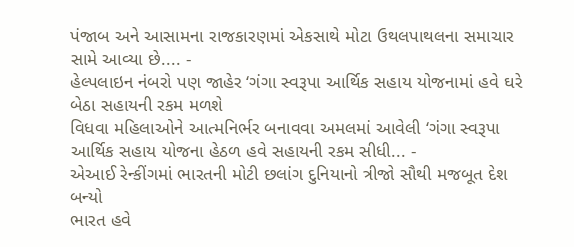પંજાબ અને આસામના રાજકારણમાં એકસાથે મોટા ઉથલપાથલના સમાચાર સામે આવ્યા છે.... -
હેલ્પલાઇન નંબરો પણ જાહેર ‘ગંગા સ્વરૂપા આર્થિક સહાય યોજનામાં હવે ઘરે બેઠા સહાયની રકમ મળશે
વિધવા મહિલાઓને આત્મનિર્ભર બનાવવા અમલમાં આવેલી ‘ગંગા સ્વરૂપા આર્થિક સહાય યોજના હેઠળ હવે સહાયની રકમ સીધી... -
એઆઈ રેન્કીંગમાં ભારતની મોટી છલાંગ દુનિયાનો ત્રીજો સૌથી મજબૂત દેશ બન્યો
ભારત હવે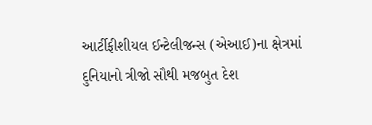આર્ટીફીશીયલ ઈન્ટેલીજન્સ (એઆઈ)ના ક્ષેત્રમાં દુનિયાનો ત્રીજો સૌથી મજબુત દેશ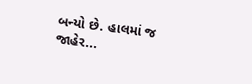બન્યો છે. હાલમાં જ જાહેર...